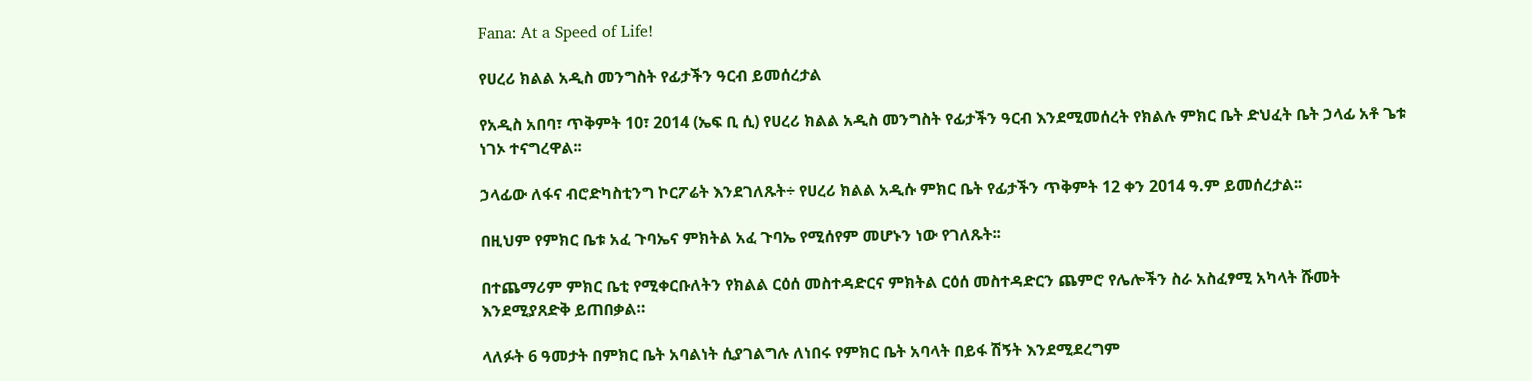Fana: At a Speed of Life!

የሀረሪ ክልል አዲስ መንግስት የፊታችን ዓርብ ይመሰረታል

የአዲስ አበባ፣ ጥቅምት 10፣ 2014 (ኤፍ ቢ ሲ) የሀረሪ ክልል አዲስ መንግስት የፊታችን ዓርብ እንደሚመሰረት የክልሉ ምክር ቤት ድህፈት ቤት ኃላፊ አቶ ጌቱ ነገኦ ተናግረዋል፡፡

ኃላፊው ለፋና ብሮድካስቲንግ ኮርፖሬት እንደገለጹት÷ የሀረሪ ክልል አዲሱ ምክር ቤት የፊታችን ጥቅምት 12 ቀን 2014 ዓ.ም ይመሰረታል፡፡

በዚህም የምክር ቤቱ አፈ ጉባኤና ምክትል አፈ ጉባኤ የሚሰየም መሆኑን ነው የገለጹት፡፡

በተጨማሪም ምክር ቤቲ የሚቀርቡለትን የክልል ርዕሰ መስተዳድርና ምክትል ርዕሰ መስተዳድርን ጨምሮ የሌሎችን ስራ አስፈፃሚ አካላት ሹመት እንደሚያጸድቅ ይጠበቃል።

ላለፉት 6 ዓመታት በምክር ቤት አባልነት ሲያገልግሉ ለነበሩ የምክር ቤት አባላት በይፋ ሽኝት እንደሚደረግም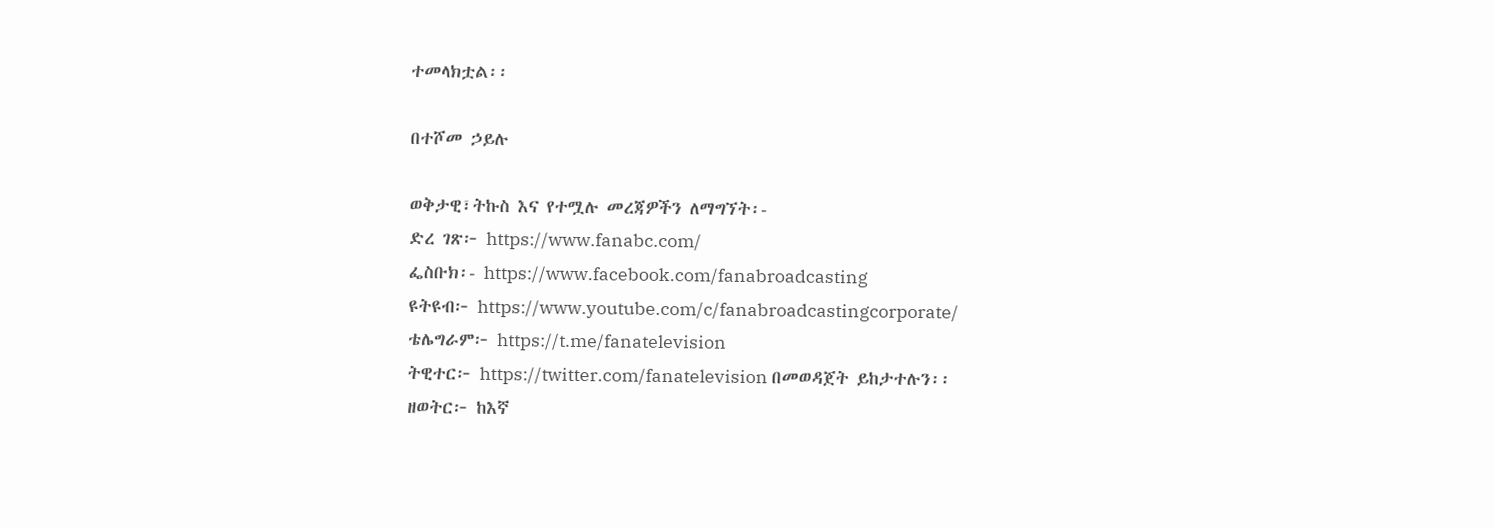ተመላክቷል፡፡

በተሾመ ኃይሉ

ወቅታዊ፣ትኩስ እና የተሟሉ መረጃዎችን ለማግኘት፡-
ድረ ገጽ፦ https://www.fanabc.com/
ፌስቡክ፡- https://www.facebook.com/fanabroadcasting
ዩትዩብ፦ https://www.youtube.com/c/fanabroadcastingcorporate/
ቴሌግራም፦ https://t.me/fanatelevision
ትዊተር፦ https://twitter.com/fanatelevision በመወዳጀት ይከታተሉን፡፡
ዘወትር፦ ከእኛ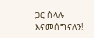ጋር ስላሉ እናመሰግናለን!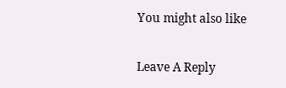You might also like

Leave A Reply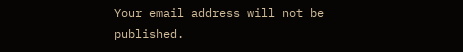Your email address will not be published.